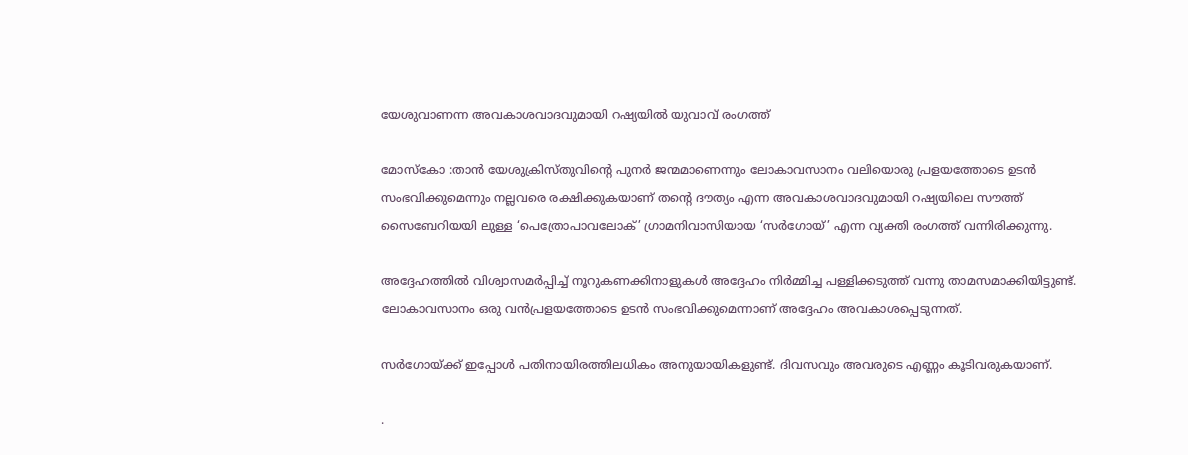യേശുവാണന്ന അവകാശവാദവുമായി റഷ്യയിൽ യുവാവ് രംഗത്ത്

മോസ്കോ :താന്‍ യേശുക്രിസ്തുവിന്റെ പുനര്‍ ജന്മമാണെന്നും ലോകാവസാനം വലിയൊരു പ്രളയത്തോടെ ഉടന്‍ സംഭവിക്കുമെന്നും നല്ലവരെ രക്ഷിക്കുകയാണ് തന്‍റെ ദൗത്യം എന്ന അവകാശവാദവുമായി റഷ്യയിലെ സൗത്ത് സൈബേറിയയി ലുള്ള ‘പെത്രോപാവലോക്’ ഗ്രാമനിവാസിയായ ‘സര്‍ഗോയ്’ എന്ന വ്യക്തി രംഗത്ത് വന്നിരിക്കുന്നു.

അദ്ദേഹത്തില്‍ വിശ്വാസമര്‍പ്പിച്ച് നൂറുകണക്കിനാളുകൾ അദ്ദേഹം നിര്‍മ്മിച്ച പള്ളിക്കടുത്ത് വന്നു താമസമാക്കിയിട്ടുണ്ട്.
ലോകാവസാനം ഒരു വന്‍പ്രളയത്തോടെ ഉടന്‍ സംഭവിക്കുമെന്നാണ് അദ്ദേഹം അവകാശപ്പെടുന്നത്.

സര്‍ഗോയ്ക്ക് ഇപ്പോള്‍ പതിനായിരത്തിലധികം അനുയായികളുണ്ട്‌. ദിവസവും അവരുടെ എണ്ണം കൂടിവരുകയാണ്.

.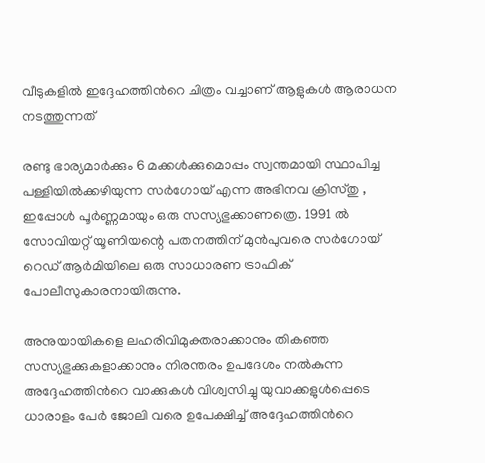വീടുകളില്‍ ഇദ്ദേഹത്തിന്‍റെ ചിത്രം വച്ചാണ് ആളുകള്‍ ആരാധന നടത്തുന്നത്

രണ്ടു ഭാര്യമാര്‍ക്കും 6 മക്കള്‍ക്കുമൊപ്പം സ്വന്തമായി സ്ഥാപിച്ച പള്ളിയില്‍ക്കഴിയുന്ന സര്‍ഗോയ് എന്ന അഭിനവ ക്രിസ്തു , ഇപ്പോള്‍ പൂര്‍ണ്ണമായും ഒരു സസ്യഭുക്കാണത്രെ. 1991 ല്‍ സോവിയറ്റ് യൂണിയന്റെ പതനത്തിന് മുന്‍പുവരെ സര്‍ഗോയ് റെഡ് ആര്‍മിയിലെ ഒരു സാധാരണ ട്രാഫിക് പോലീസുകാരനായിരുന്നു.

അനുയായികളെ ലഹരിവിമുക്തരാക്കാനും തികഞ്ഞ സസ്യഭുക്കുകളാക്കാനും നിരന്തരം ഉപദേശം നല്‍കുന്ന അദ്ദേഹത്തിന്‍റെ വാക്കുകള്‍ വിശ്വസിച്ചു യുവാക്കളുള്‍പ്പെടെ ധാരാളം പേര്‍ ജോലി വരെ ഉപേക്ഷിച്ച് അദ്ദേഹത്തിന്‍റെ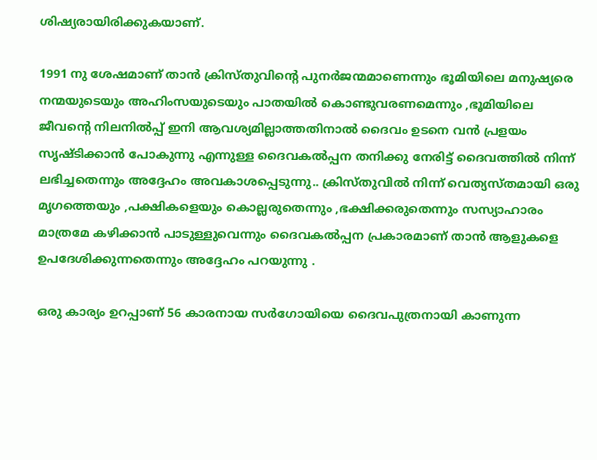ശിഷ്യരായിരിക്കുകയാണ്.

1991 നു ശേഷമാണ് താന്‍ ക്രിസ്തുവിന്‍റെ പുനര്‍ജന്മമാണെന്നും ഭൂമിയിലെ മനുഷ്യരെ നന്മയുടെയും അഹിംസയുടെയും പാതയില്‍ കൊണ്ടുവരണമെന്നും ,ഭൂമിയിലെ ജീവന്‍റെ നിലനില്‍പ്പ്‌ ഇനി ആവശ്യമില്ലാത്തതിനാല്‍ ദൈവം ഉടനെ വന്‍ പ്രളയം സൃഷ്ടിക്കാന്‍ പോകുന്നു എന്നുള്ള ദൈവകല്‍പ്പന തനിക്കു നേരിട്ട് ദൈവത്തില്‍ നിന്ന് ലഭിച്ചതെന്നും അദ്ദേഹം അവകാശപ്പെടുന്നു.. ക്രിസ്തുവില്‍ നിന്ന് വെത്യസ്തമായി ഒരു മൃഗത്തെയും ,പക്ഷികളെയും കൊല്ലരുതെന്നും ,ഭക്ഷിക്കരുതെന്നും സസ്യാഹാരം മാത്രമേ കഴിക്കാന്‍ പാടുള്ളുവെന്നും ദൈവകല്‍പ്പന പ്രകാരമാണ് താന്‍ ആളുകളെ ഉപദേശിക്കുന്നതെന്നും അദ്ദേഹം പറയുന്നു .

ഒരു കാര്യം ഉറപ്പാണ് 56 കാരനായ സര്‍ഗോയിയെ ദൈവപുത്രനായി കാണുന്ന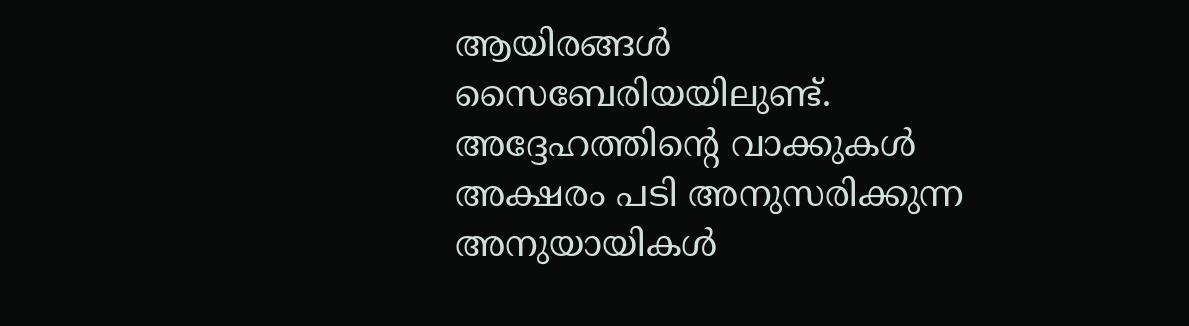ആയിരങ്ങള്‍ സൈബേരിയയിലുണ്ട്. അദ്ദേഹത്തിന്‍റെ വാക്കുകള്‍ അക്ഷരം പടി അനുസരിക്കുന്ന അനുയായികള്‍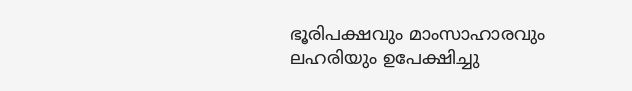ഭൂരിപക്ഷവും മാംസാഹാരവും ലഹരിയും ഉപേക്ഷിച്ചു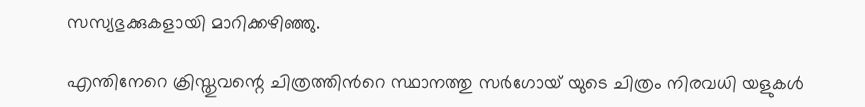സസ്യഭുക്കുകളായി മാറിക്കഴിഞ്ഞു.

എന്തിനേറെ ക്രിസ്തുവന്റെ ചിത്രത്തിന്‍റെ സ്ഥാനത്തു സര്‍ഗോയ് യുടെ ചിത്രം നിരവധി യളുകള്‍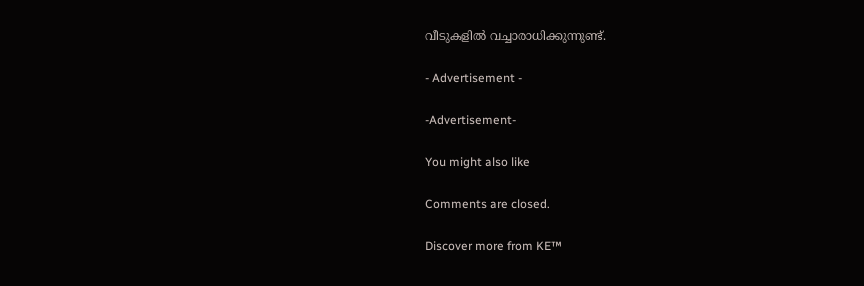വീടുകളില്‍ വച്ചാരാധിക്കുന്നുണ്ട്.

- Advertisement -

-Advertisement-

You might also like

Comments are closed.

Discover more from KE™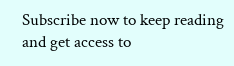Subscribe now to keep reading and get access to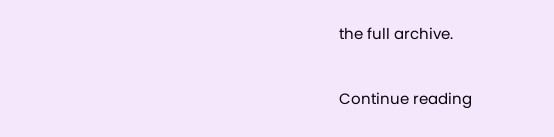the full archive.

Continue reading